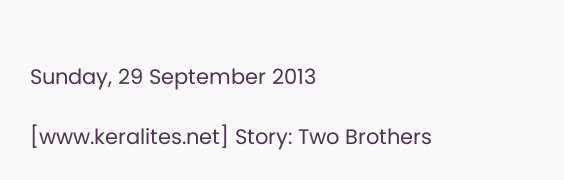Sunday, 29 September 2013

[www.keralites.net] Story: Two Brothers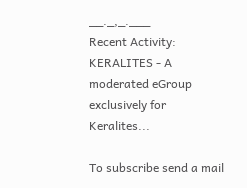__._,_.___
Recent Activity:
KERALITES - A moderated eGroup exclusively for Keralites...

To subscribe send a mail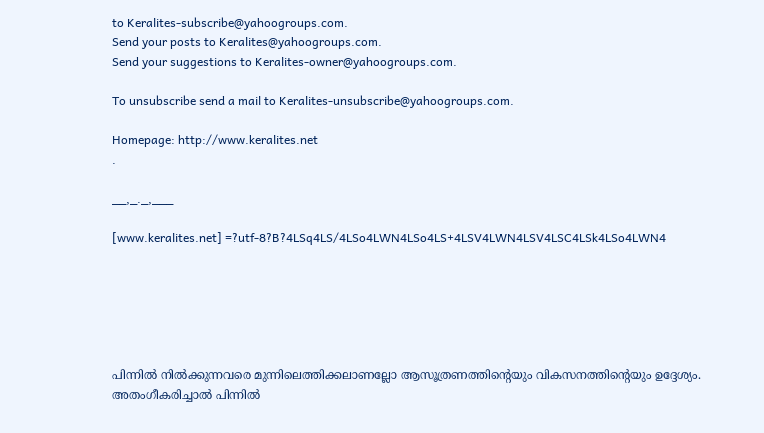to Keralites-subscribe@yahoogroups.com.
Send your posts to Keralites@yahoogroups.com.
Send your suggestions to Keralites-owner@yahoogroups.com.

To unsubscribe send a mail to Keralites-unsubscribe@yahoogroups.com.

Homepage: http://www.keralites.net
.

__,_._,___

[www.keralites.net] =?utf-8?B?4LSq4LS/4LSo4LWN4LSo4LS+4LSV4LWN4LSV4LSC4LSk4LSo4LWN4






പിന്നില്‍ നില്‍ക്കുന്നവരെ മുന്നിലെത്തിക്കലാണല്ലോ ആസൂത്രണത്തിന്റെയും വികസനത്തിന്റെയും ഉദ്ദേശ്യം. അതംഗീകരിച്ചാല്‍ പിന്നില്‍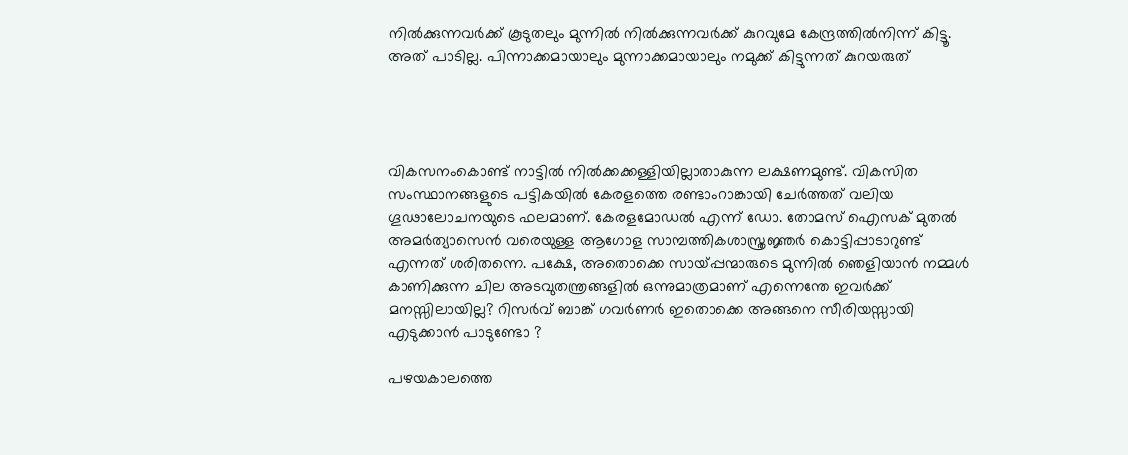നില്‍ക്കുന്നവര്‍ക്ക് കൂടുതലും മുന്നില്‍ നില്‍ക്കുന്നവര്‍ക്ക് കുറവുമേ കേന്ദ്രത്തില്‍നിന്ന് കിട്ടൂ. അത് പാടില്ല. പിന്നാക്കമായാലും മുന്നാക്കമായാലും നമുക്ക് കിട്ടുന്നത് കുറയരുത്




വികസനംകൊണ്ട് നാട്ടില്‍ നില്‍ക്കക്കള്ളിയില്ലാതാകുന്ന ലക്ഷണമുണ്ട്. വികസിത സംസ്ഥാനങ്ങളുടെ പട്ടികയില്‍ കേരളത്തെ രണ്ടാംറാങ്കായി ചേര്‍ത്തത് വലിയ ഗൂഢാലോചനയുടെ ഫലമാണ്. കേരളമോഡല്‍ എന്ന് ഡോ. തോമസ് ഐസക് മുതല്‍ അമര്‍ത്യാസെന്‍ വരെയുള്ള ആഗോള സാമ്പത്തികശാസ്ത്രജ്ഞര്‍ കൊട്ടിപ്പാടാറുണ്ട് എന്നത് ശരിതന്നെ. പക്ഷേ, അതൊക്കെ സായ്പ്പന്മാരുടെ മുന്നില്‍ ഞെളിയാന്‍ നമ്മള്‍ കാണിക്കുന്ന ചില അടവുതന്ത്രങ്ങളില്‍ ഒന്നുമാത്രമാണ് എന്നെന്തേ ഇവര്‍ക്ക് മനസ്സിലായില്ല? റിസര്‍വ് ബാങ്ക് ഗവര്‍ണര്‍ ഇതൊക്കെ അങ്ങനെ സീരിയസ്സായി എടുക്കാന്‍ പാടുണ്ടോ ?

പഴയകാലത്തെ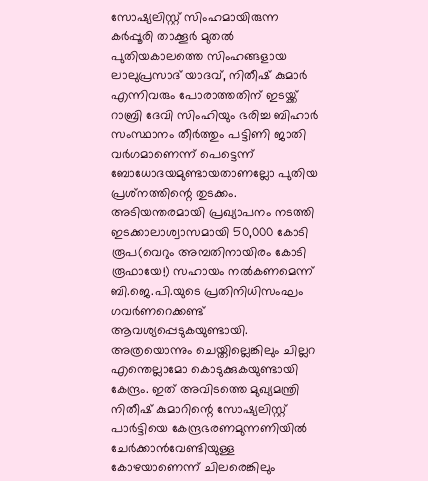സോഷ്യലിസ്റ്റ് സിംഹമായിരുന്ന കര്‍പ്പൂരി താക്കൂര്‍ മുതല്‍ പുതിയകാലത്തെ സിംഹങ്ങളായ ലാലുപ്രസാദ് യാദവ്, നിതീഷ് കുമാര്‍ എന്നിവരും പോരാത്തതിന് ഇടയ്ക്ക് റാബ്രി ദേവി സിംഹിയും ഭരിച്ച ബിഹാര്‍ സംസ്ഥാനം തീര്‍ത്തും പട്ടിണി ജാതി വര്‍ഗമാണെന്ന് പെട്ടെന്ന് ബോധോദയമുണ്ടായതാണല്ലോ പുതിയ പ്രശ്‌നത്തിന്റെ തുടക്കം. അടിയന്തരമായി പ്രഖ്യാപനം നടത്തി ഇടക്കാലാശ്വാസമായി 50,000 കോടി രൂപ(വെറും അമ്പതിനായിരം കോടി രൂഫായേ!) സഹായം നല്‍കണമെന്ന് ബി.ജെ.പി.യുടെ പ്രതിനിധിസംഘം ഗവര്‍ണറെക്കണ്ട് ആവശ്യപ്പെടുകയുണ്ടായി. അത്രയൊന്നും ചെയ്തില്ലെങ്കിലും ചില്ലറ എന്തെല്ലാമോ കൊടുക്കുകയുണ്ടായി കേന്ദ്രം. ഇത് അവിടത്തെ മുഖ്യമന്ത്രി നിതീഷ് കുമാറിന്റെ സോഷ്യലിസ്റ്റ് പാര്‍ട്ടിയെ കേന്ദ്രഭരണമുന്നണിയില്‍ ചേര്‍ക്കാന്‍വേണ്ടിയുള്ള കോഴയാണെന്ന് ചിലരെങ്കിലും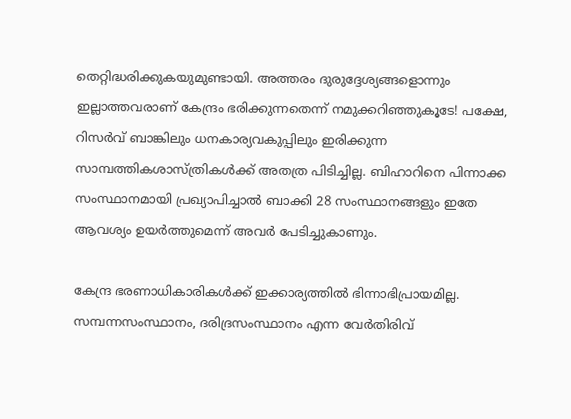തെറ്റിദ്ധരിക്കുകയുമുണ്ടായി. അത്തരം ദുരുദ്ദേശ്യങ്ങളൊന്നും ഇല്ലാത്തവരാണ് കേന്ദ്രം ഭരിക്കുന്നതെന്ന് നമുക്കറിഞ്ഞുകൂടേ! പക്ഷേ, റിസര്‍വ് ബാങ്കിലും ധനകാര്യവകുപ്പിലും ഇരിക്കുന്ന സാമ്പത്തികശാസ്ത്രികള്‍ക്ക് അതത്ര പിടിച്ചില്ല. ബിഹാറിനെ പിന്നാക്ക സംസ്ഥാനമായി പ്രഖ്യാപിച്ചാല്‍ ബാക്കി 28 സംസ്ഥാനങ്ങളും ഇതേ ആവശ്യം ഉയര്‍ത്തുമെന്ന് അവര്‍ പേടിച്ചുകാണും.

കേന്ദ്ര ഭരണാധികാരികള്‍ക്ക് ഇക്കാര്യത്തില്‍ ഭിന്നാഭിപ്രായമില്ല. സമ്പന്നസംസ്ഥാനം, ദരിദ്രസംസ്ഥാനം എന്ന വേര്‍തിരിവ്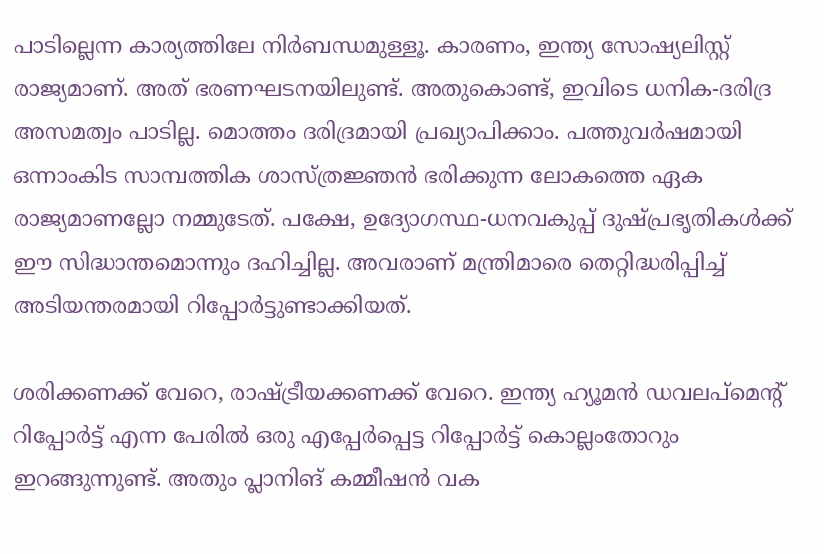പാടില്ലെന്ന കാര്യത്തിലേ നിര്‍ബന്ധമുള്ളൂ. കാരണം, ഇന്ത്യ സോഷ്യലിസ്റ്റ് രാജ്യമാണ്. അത് ഭരണഘടനയിലുണ്ട്. അതുകൊണ്ട്, ഇവിടെ ധനിക-ദരിദ്ര അസമത്വം പാടില്ല. മൊത്തം ദരിദ്രമായി പ്രഖ്യാപിക്കാം. പത്തുവര്‍ഷമായി ഒന്നാംകിട സാമ്പത്തിക ശാസ്ത്രജ്ഞന്‍ ഭരിക്കുന്ന ലോകത്തെ ഏക രാജ്യമാണല്ലോ നമ്മുടേത്. പക്ഷേ, ഉദ്യോഗസ്ഥ-ധനവകുപ്പ് ദുഷ്പ്രഭൃതികള്‍ക്ക് ഈ സിദ്ധാന്തമൊന്നും ദഹിച്ചില്ല. അവരാണ് മന്ത്രിമാരെ തെറ്റിദ്ധരിപ്പിച്ച് അടിയന്തരമായി റിപ്പോര്‍ട്ടുണ്ടാക്കിയത്.

ശരിക്കണക്ക് വേറെ, രാഷ്ട്രീയക്കണക്ക് വേറെ. ഇന്ത്യ ഹ്യൂമന്‍ ഡവലപ്‌മെന്റ് റിപ്പോര്‍ട്ട് എന്ന പേരില്‍ ഒരു എപ്പേര്‍പ്പെട്ട റിപ്പോര്‍ട്ട് കൊല്ലംതോറും ഇറങ്ങുന്നുണ്ട്. അതും പ്ലാനിങ് കമ്മീഷന്‍ വക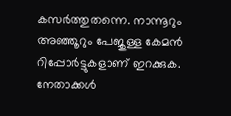കസര്‍ത്തുതന്നെ. നാന്നൂറും അഞ്ഞൂറും പേജുള്ള കേമന്‍ റിപ്പോര്‍ട്ടുകളാണ് ഇറക്കുക. നേതാക്കള്‍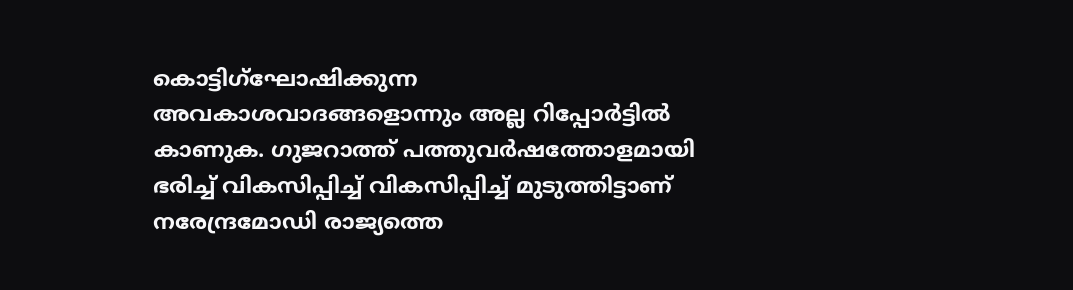കൊട്ടിഗ്‌ഘോഷിക്കുന്ന അവകാശവാദങ്ങളൊന്നും അല്ല റിപ്പോര്‍ട്ടില്‍ കാണുക. ഗുജറാത്ത് പത്തുവര്‍ഷത്തോളമായി ഭരിച്ച് വികസിപ്പിച്ച് വികസിപ്പിച്ച് മുടുത്തിട്ടാണ് നരേന്ദ്രമോഡി രാജ്യത്തെ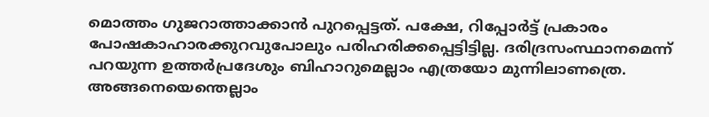മൊത്തം ഗുജറാത്താക്കാന്‍ പുറപ്പെട്ടത്. പക്ഷേ, റിപ്പോര്‍ട്ട് പ്രകാരം പോഷകാഹാരക്കുറവുപോലും പരിഹരിക്കപ്പെട്ടിട്ടില്ല. ദരിദ്രസംസ്ഥാനമെന്ന് പറയുന്ന ഉത്തര്‍പ്രദേശും ബിഹാറുമെല്ലാം എത്രയോ മുന്നിലാണത്രെ. അങ്ങനെയെന്തെല്ലാം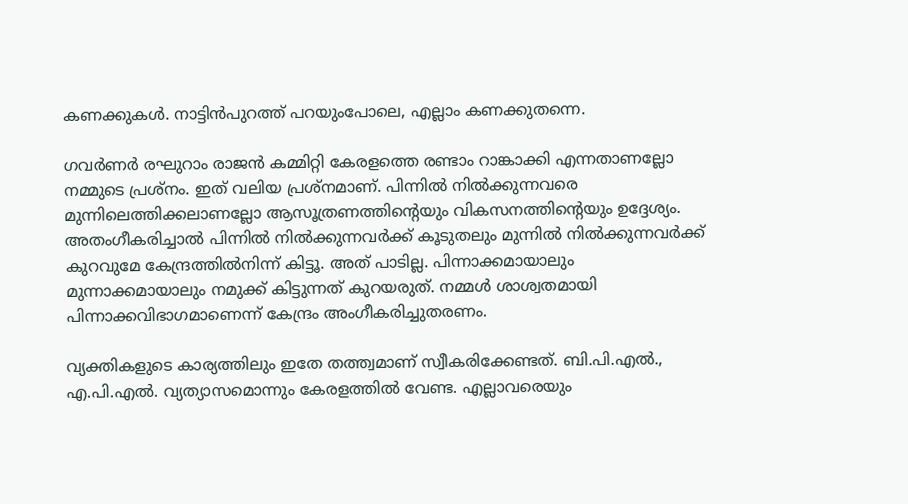കണക്കുകള്‍. നാട്ടിന്‍പുറത്ത് പറയുംപോലെ, എല്ലാം കണക്കുതന്നെ.

ഗവര്‍ണര്‍ രഘുറാം രാജന്‍ കമ്മിറ്റി കേരളത്തെ രണ്ടാം റാങ്കാക്കി എന്നതാണല്ലോ നമ്മുടെ പ്രശ്‌നം. ഇത് വലിയ പ്രശ്‌നമാണ്. പിന്നില്‍ നില്‍ക്കുന്നവരെ മുന്നിലെത്തിക്കലാണല്ലോ ആസൂത്രണത്തിന്റെയും വികസനത്തിന്റെയും ഉദ്ദേശ്യം. അതംഗീകരിച്ചാല്‍ പിന്നില്‍ നില്‍ക്കുന്നവര്‍ക്ക് കൂടുതലും മുന്നില്‍ നില്‍ക്കുന്നവര്‍ക്ക് കുറവുമേ കേന്ദ്രത്തില്‍നിന്ന് കിട്ടൂ. അത് പാടില്ല. പിന്നാക്കമായാലും മുന്നാക്കമായാലും നമുക്ക് കിട്ടുന്നത് കുറയരുത്. നമ്മള്‍ ശാശ്വതമായി പിന്നാക്കവിഭാഗമാണെന്ന് കേന്ദ്രം അംഗീകരിച്ചുതരണം.

വ്യക്തികളുടെ കാര്യത്തിലും ഇതേ തത്ത്വമാണ് സ്വീകരിക്കേണ്ടത്. ബി.പി.എല്‍., എ.പി.എല്‍. വ്യത്യാസമൊന്നും കേരളത്തില്‍ വേണ്ട. എല്ലാവരെയും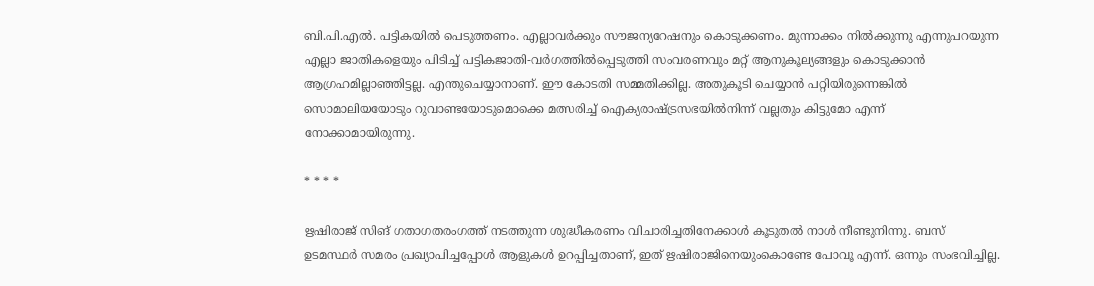ബി.പി.എല്‍. പട്ടികയില്‍ പെടുത്തണം. എല്ലാവര്‍ക്കും സൗജന്യറേഷനും കൊടുക്കണം. മുന്നാക്കം നില്‍ക്കുന്നു എന്നുപറയുന്ന എല്ലാ ജാതികളെയും പിടിച്ച് പട്ടികജാതി-വര്‍ഗത്തില്‍പ്പെടുത്തി സംവരണവും മറ്റ് ആനുകൂല്യങ്ങളും കൊടുക്കാന്‍ ആഗ്രഹമില്ലാഞ്ഞിട്ടല്ല. എന്തുചെയ്യാനാണ്. ഈ കോടതി സമ്മതിക്കില്ല. അതുകൂടി ചെയ്യാന്‍ പറ്റിയിരുന്നെങ്കില്‍ സൊമാലിയയോടും റുവാണ്ടയോടുമൊക്കെ മത്സരിച്ച് ഐക്യരാഷ്ട്രസഭയില്‍നിന്ന് വല്ലതും കിട്ടുമോ എന്ന് നോക്കാമായിരുന്നു.

* * * *

ഋഷിരാജ് സിങ് ഗതാഗതരംഗത്ത് നടത്തുന്ന ശുദ്ധീകരണം വിചാരിച്ചതിനേക്കാള്‍ കൂടുതല്‍ നാള്‍ നീണ്ടുനിന്നു. ബസ് ഉടമസ്ഥര്‍ സമരം പ്രഖ്യാപിച്ചപ്പോള്‍ ആളുകള്‍ ഉറപ്പിച്ചതാണ്, ഇത് ഋഷിരാജിനെയുംകൊണ്ടേ പോവൂ എന്ന്. ഒന്നും സംഭവിച്ചില്ല.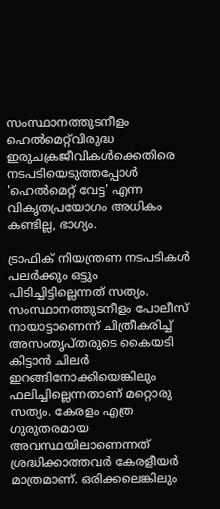സംസ്ഥാനത്തുടനീളം ഹെല്‍മെറ്റ്‌വിരുദ്ധ ഇരുചക്രജീവികള്‍ക്കെതിരെ നടപടിയെടുത്തപ്പോള്‍ 'ഹെല്‍മെറ്റ് വേട്ട' എന്ന വികൃതപ്രയോഗം അധികം കണ്ടില്ല, ഭാഗ്യം.

ട്രാഫിക് നിയന്ത്രണ നടപടികള്‍ പലര്‍ക്കും ഒട്ടും പിടിച്ചിട്ടില്ലെന്നത് സത്യം. സംസ്ഥാനത്തുടനീളം പോലീസ് നായാട്ടാണെന്ന് ചിത്രീകരിച്ച് അസംതൃപ്തരുടെ കൈയടി കിട്ടാന്‍ ചിലര്‍ ഇറങ്ങിനോക്കിയെങ്കിലും ഫലിച്ചില്ലെന്നതാണ് മറ്റൊരു സത്യം. കേരളം എത്ര ഗുരുതരമായ അവസ്ഥയിലാണെന്നത് ശ്രദ്ധിക്കാത്തവര്‍ കേരളീയര്‍ മാത്രമാണ്. ഒരിക്കലെങ്കിലും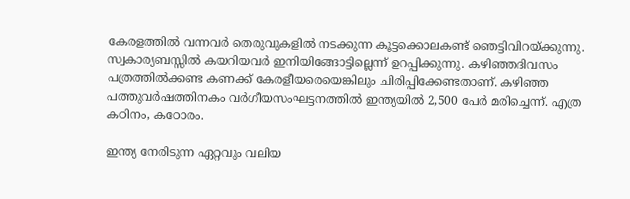കേരളത്തില്‍ വന്നവര്‍ തെരുവുകളില്‍ നടക്കുന്ന കൂട്ടക്കൊലകണ്ട് ഞെട്ടിവിറയ്ക്കുന്നു. സ്വകാര്യബസ്സില്‍ കയറിയവര്‍ ഇനിയിങ്ങോട്ടില്ലെന്ന് ഉറപ്പിക്കുന്നു. കഴിഞ്ഞദിവസം പത്രത്തില്‍ക്കണ്ട കണക്ക് കേരളീയരെയെങ്കിലും ചിരിപ്പിക്കേണ്ടതാണ്. കഴിഞ്ഞ പത്തുവര്‍ഷത്തിനകം വര്‍ഗീയസംഘട്ടനത്തില്‍ ഇന്ത്യയില്‍ 2,500 പേര്‍ മരിച്ചെന്ന്. എത്ര കഠിനം, കഠോരം.

ഇന്ത്യ നേരിടുന്ന ഏറ്റവും വലിയ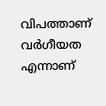വിപത്താണ് വര്‍ഗീയത എന്നാണ്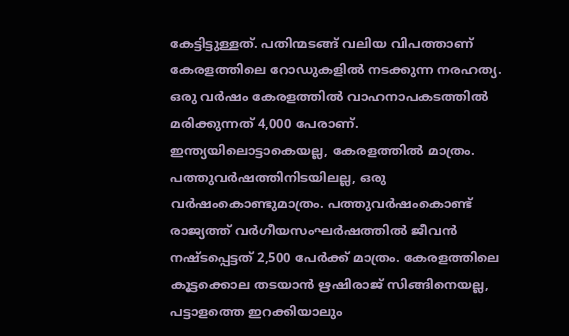കേട്ടിട്ടുള്ളത്. പതിന്മടങ്ങ് വലിയ വിപത്താണ് കേരളത്തിലെ റോഡുകളില്‍ നടക്കുന്ന നരഹത്യ. ഒരു വര്‍ഷം കേരളത്തില്‍ വാഹനാപകടത്തില്‍ മരിക്കുന്നത് 4,000 പേരാണ്. ഇന്ത്യയിലൊട്ടാകെയല്ല, കേരളത്തില്‍ മാത്രം. പത്തുവര്‍ഷത്തിനിടയിലല്ല, ഒരു വര്‍ഷംകൊണ്ടുമാത്രം. പത്തുവര്‍ഷംകൊണ്ട് രാജ്യത്ത് വര്‍ഗീയസംഘര്‍ഷത്തില്‍ ജീവന്‍ നഷ്ടപ്പെട്ടത് 2,500 പേര്‍ക്ക് മാത്രം. കേരളത്തിലെ കൂട്ടക്കൊല തടയാന്‍ ഋഷിരാജ് സിങ്ങിനെയല്ല, പട്ടാളത്തെ ഇറക്കിയാലും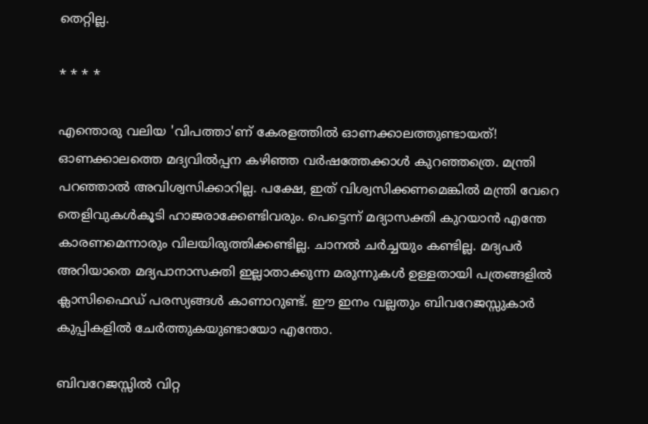തെറ്റില്ല.

* * * *

എന്തൊരു വലിയ 'വിപത്താ'ണ് കേരളത്തില്‍ ഓണക്കാലത്തുണ്ടായത്! ഓണക്കാലത്തെ മദ്യവില്‍പ്പന കഴിഞ്ഞ വര്‍ഷത്തേക്കാള്‍ കുറഞ്ഞത്രെ. മന്ത്രി പറഞ്ഞാല്‍ അവിശ്വസിക്കാറില്ല. പക്ഷേ, ഇത് വിശ്വസിക്കണമെങ്കില്‍ മന്ത്രി വേറെ തെളിവുകള്‍കൂടി ഹാജരാക്കേണ്ടിവരും. പെട്ടെന്ന് മദ്യാസക്തി കുറയാന്‍ എന്തേ കാരണമെന്നാരും വിലയിരുത്തിക്കണ്ടില്ല. ചാനല്‍ ചര്‍ച്ചയും കണ്ടില്ല. മദ്യപര്‍ അറിയാതെ മദ്യപാനാസക്തി ഇല്ലാതാക്കുന്ന മരുന്നുകള്‍ ഉള്ളതായി പത്രങ്ങളില്‍ ക്ലാസിഫൈഡ് പരസ്യങ്ങള്‍ കാണാറുണ്ട്. ഈ ഇനം വല്ലതും ബിവറേജസ്സുകാര്‍ കുപ്പികളില്‍ ചേര്‍ത്തുകയുണ്ടായോ എന്തോ.

ബിവറേജസ്സില്‍ വിറ്റ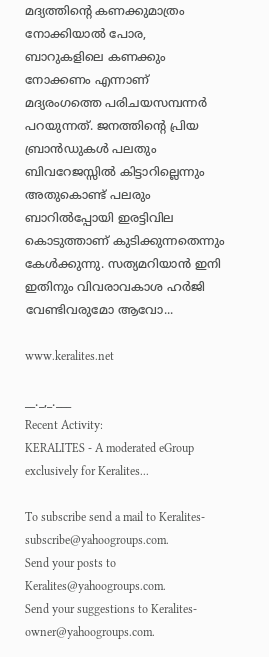മദ്യത്തിന്റെ കണക്കുമാത്രം നോക്കിയാല്‍ പോര, ബാറുകളിലെ കണക്കും നോക്കണം എന്നാണ് മദ്യരംഗത്തെ പരിചയസമ്പന്നര്‍ പറയുന്നത്. ജനത്തിന്റെ പ്രിയ ബ്രാന്‍ഡുകള്‍ പലതും ബിവറേജസ്സില്‍ കിട്ടാറില്ലെന്നും അതുകൊണ്ട് പലരും ബാറില്‍പ്പോയി ഇരട്ടിവില കൊടുത്താണ് കുടിക്കുന്നതെന്നും കേള്‍ക്കുന്നു. സത്യമറിയാന്‍ ഇനി ഇതിനും വിവരാവകാശ ഹര്‍ജി വേണ്ടിവരുമോ ആവോ...

www.keralites.net

__._,_.___
Recent Activity:
KERALITES - A moderated eGroup exclusively for Keralites...

To subscribe send a mail to Keralites-subscribe@yahoogroups.com.
Send your posts to Keralites@yahoogroups.com.
Send your suggestions to Keralites-owner@yahoogroups.com.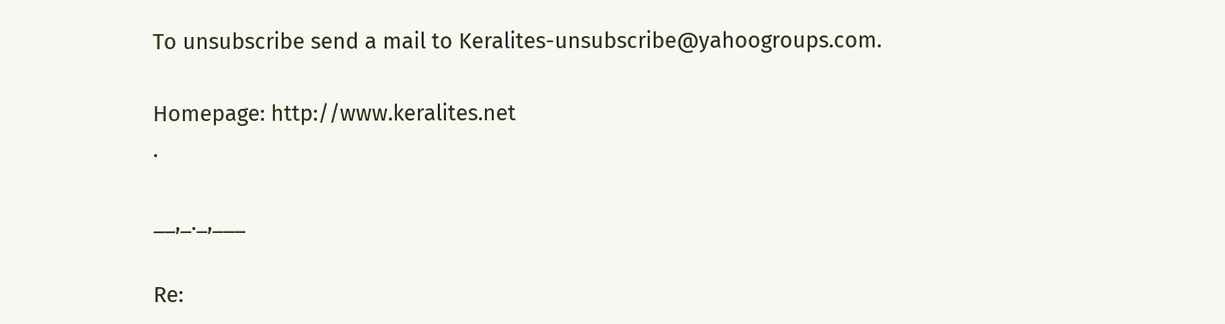To unsubscribe send a mail to Keralites-unsubscribe@yahoogroups.com.

Homepage: http://www.keralites.net
.

__,_._,___

Re: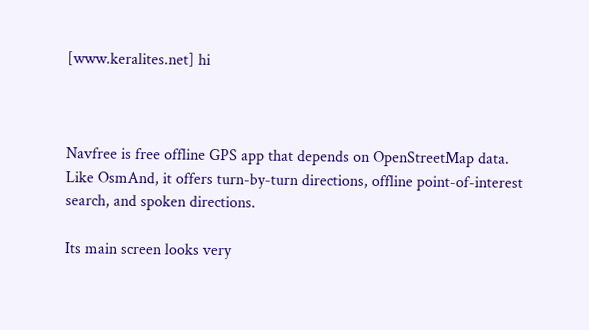[www.keralites.net] hi



Navfree is free offline GPS app that depends on OpenStreetMap data. Like OsmAnd, it offers turn-by-turn directions, offline point-of-interest search, and spoken directions.

Its main screen looks very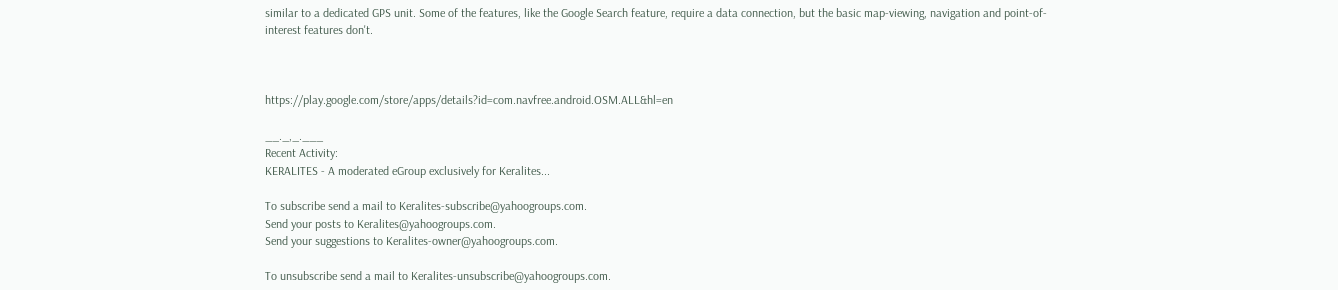similar to a dedicated GPS unit. Some of the features, like the Google Search feature, require a data connection, but the basic map-viewing, navigation and point-of-interest features don't.



https://play.google.com/store/apps/details?id=com.navfree.android.OSM.ALL&hl=en

__._,_.___
Recent Activity:
KERALITES - A moderated eGroup exclusively for Keralites...

To subscribe send a mail to Keralites-subscribe@yahoogroups.com.
Send your posts to Keralites@yahoogroups.com.
Send your suggestions to Keralites-owner@yahoogroups.com.

To unsubscribe send a mail to Keralites-unsubscribe@yahoogroups.com.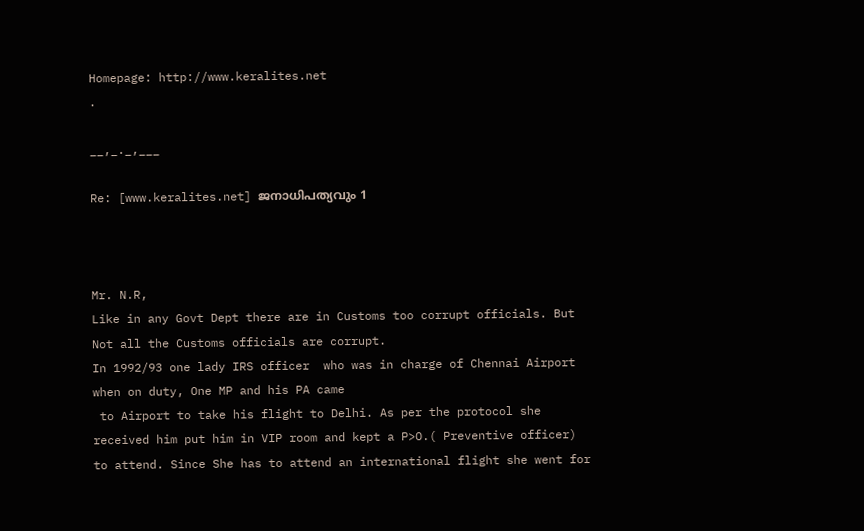Homepage: http://www.keralites.net
.

__,_._,___

Re: [www.keralites.net] ജനാധിപത്യവും 1



Mr. N.R,
Like in any Govt Dept there are in Customs too corrupt officials. But Not all the Customs officials are corrupt.
In 1992/93 one lady IRS officer  who was in charge of Chennai Airport when on duty, One MP and his PA came
 to Airport to take his flight to Delhi. As per the protocol she received him put him in VIP room and kept a P>O.( Preventive officer) to attend. Since She has to attend an international flight she went for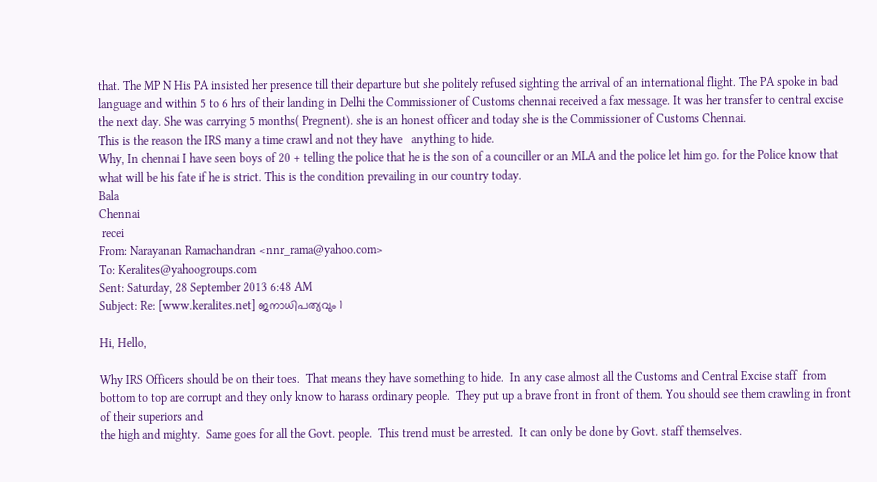that. The MP N His PA insisted her presence till their departure but she politely refused sighting the arrival of an international flight. The PA spoke in bad language and within 5 to 6 hrs of their landing in Delhi the Commissioner of Customs chennai received a fax message. It was her transfer to central excise the next day. She was carrying 5 months( Pregnent). she is an honest officer and today she is the Commissioner of Customs Chennai.
This is the reason the IRS many a time crawl and not they have   anything to hide.
Why, In chennai I have seen boys of 20 + telling the police that he is the son of a counciller or an MLA and the police let him go. for the Police know that what will be his fate if he is strict. This is the condition prevailing in our country today.
Bala
Chennai
 recei
From: Narayanan Ramachandran <nnr_rama@yahoo.com>
To: Keralites@yahoogroups.com
Sent: Saturday, 28 September 2013 6:48 AM
Subject: Re: [www.keralites.net] ജനാധിപത്യവും 1

Hi, Hello,

Why IRS Officers should be on their toes.  That means they have something to hide.  In any case almost all the Customs and Central Excise staff  from bottom to top are corrupt and they only know to harass ordinary people.  They put up a brave front in front of them. You should see them crawling in front of their superiors and
the high and mighty.  Same goes for all the Govt. people.  This trend must be arrested.  It can only be done by Govt. staff themselves.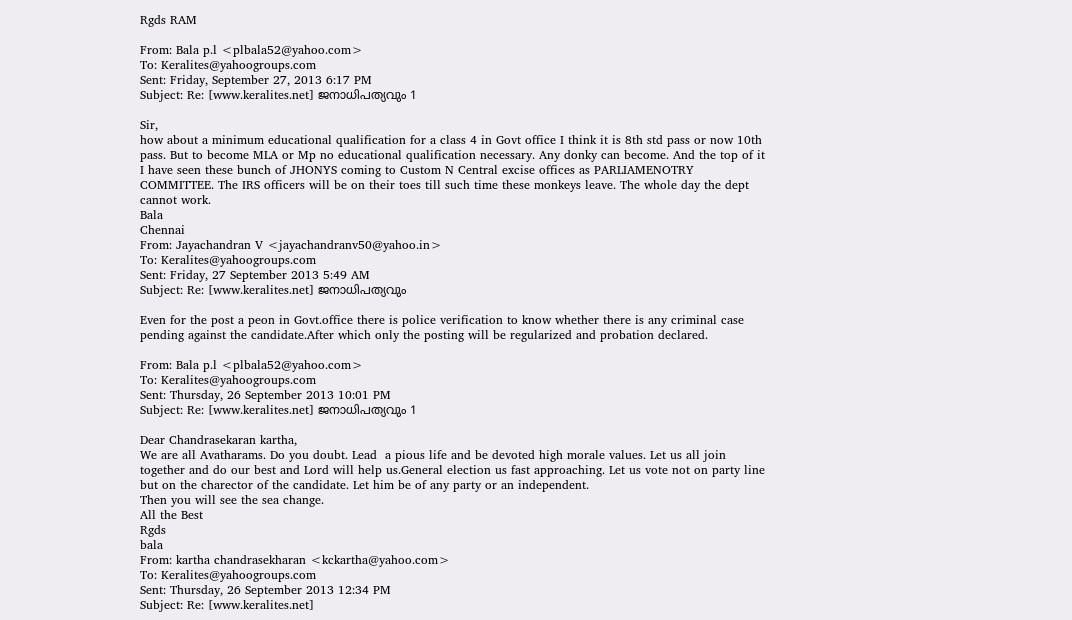Rgds RAM

From: Bala p.l <plbala52@yahoo.com>
To: Keralites@yahoogroups.com
Sent: Friday, September 27, 2013 6:17 PM
Subject: Re: [www.keralites.net] ജനാധിപത്യവും 1

Sir,
how about a minimum educational qualification for a class 4 in Govt office I think it is 8th std pass or now 10th pass. But to become MLA or Mp no educational qualification necessary. Any donky can become. And the top of it I have seen these bunch of JHONYS coming to Custom N Central excise offices as PARLIAMENOTRY COMMITTEE. The IRS officers will be on their toes till such time these monkeys leave. The whole day the dept cannot work.
Bala
Chennai
From: Jayachandran V <jayachandranv50@yahoo.in>
To: Keralites@yahoogroups.com
Sent: Friday, 27 September 2013 5:49 AM
Subject: Re: [www.keralites.net] ജനാധിപത്യവും

Even for the post a peon in Govt.office there is police verification to know whether there is any criminal case pending against the candidate.After which only the posting will be regularized and probation declared.

From: Bala p.l <plbala52@yahoo.com>
To: Keralites@yahoogroups.com
Sent: Thursday, 26 September 2013 10:01 PM
Subject: Re: [www.keralites.net] ജനാധിപത്യവും 1

Dear Chandrasekaran kartha,
We are all Avatharams. Do you doubt. Lead  a pious life and be devoted high morale values. Let us all join together and do our best and Lord will help us.General election us fast approaching. Let us vote not on party line but on the charector of the candidate. Let him be of any party or an independent.
Then you will see the sea change.
All the Best
Rgds
bala
From: kartha chandrasekharan <kckartha@yahoo.com>
To: Keralites@yahoogroups.com
Sent: Thursday, 26 September 2013 12:34 PM
Subject: Re: [www.keralites.net]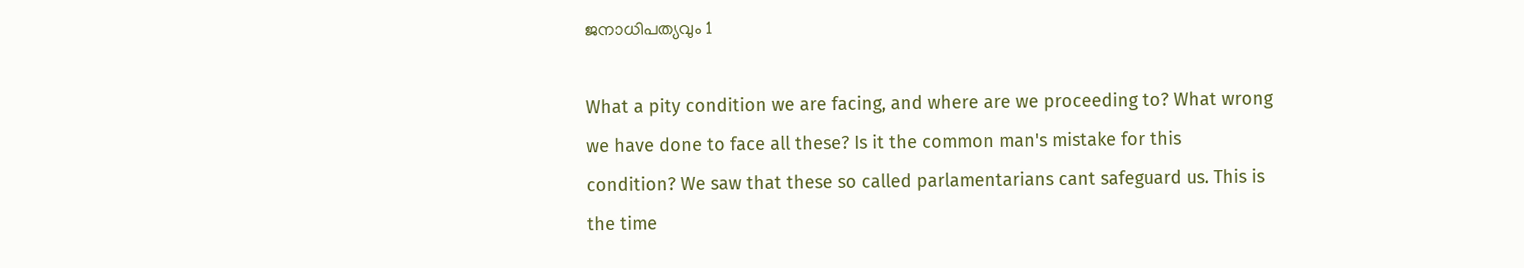ജനാധിപത്യവും 1

What a pity condition we are facing, and where are we proceeding to? What wrong we have done to face all these? Is it the common man's mistake for this condition? We saw that these so called parlamentarians cant safeguard us. This is the time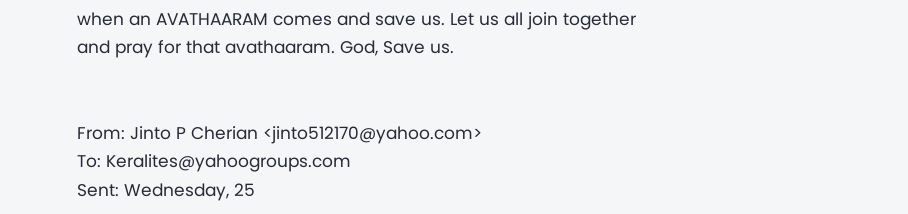when an AVATHAARAM comes and save us. Let us all join together and pray for that avathaaram. God, Save us.


From: Jinto P Cherian <jinto512170@yahoo.com>
To: Keralites@yahoogroups.com
Sent: Wednesday, 25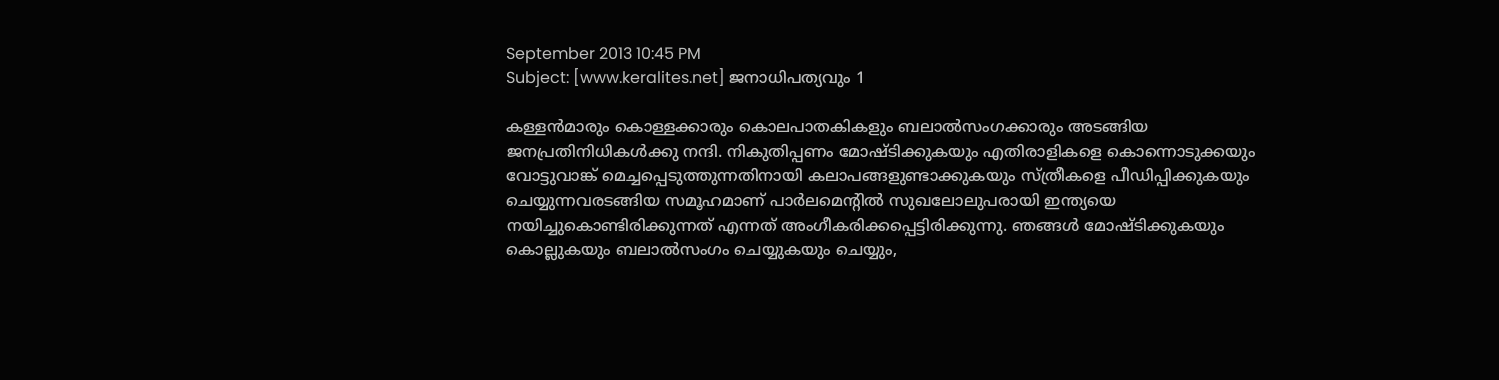September 2013 10:45 PM
Subject: [www.keralites.net] ജനാധിപത്യവും 1

കള്ളന്‍മാരും കൊള്ളക്കാരും കൊലപാതകികളും ബലാല്‍സംഗക്കാരും അടങ്ങിയ ജനപ്രതിനിധികള്‍ക്കു നന്ദി. നികുതിപ്പണം മോഷ്ടിക്കുകയും എതിരാളികളെ കൊന്നൊടുക്കയും വോട്ടുവാങ്ക് മെച്ചപ്പെടുത്തുന്നതിനായി കലാപങ്ങളുണ്ടാക്കുകയും സ്ത്രീകളെ പീഡിപ്പിക്കുകയും ചെയ്യുന്നവരടങ്ങിയ സമൂഹമാണ് പാര്‍ലമെന്റില്‍ സുഖലോലുപരായി ഇന്ത്യയെ നയിച്ചുകൊണ്ടിരിക്കുന്നത് എന്നത് അംഗീകരിക്കപ്പെട്ടിരിക്കുന്നു. ഞങ്ങള്‍ മോഷ്ടിക്കുകയും കൊല്ലുകയും ബലാല്‍സംഗം ചെയ്യുകയും ചെയ്യും,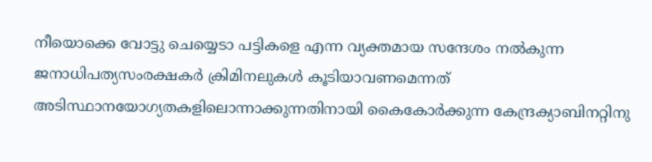നീയൊക്കെ വോട്ടു ചെയ്യെടാ പട്ടികളെ എന്ന വ്യക്തമായ സന്ദേശം നല്‍കുന്ന ജനാധിപത്യസംരക്ഷകര്‍ ക്രിമിനലുകള്‍ കൂടിയാവണമെന്നത് അടിസ്ഥാനയോഗ്യതകളിലൊന്നാക്കുന്നതിനായി കൈകോര്‍ക്കുന്ന കേന്ദ്രക്യാബിനറ്റിനു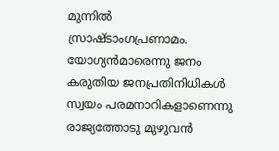മുന്നില്‍ സ്രാഷ്ടാംഗപ്രണാമം.
യോഗ്യന്‍മാരെന്നു ജനം കരുതിയ ജനപ്രതിനിധികള്‍ സ്വയം പരമനാറികളാണെന്നു രാജ്യത്തോടു മുഴുവന്‍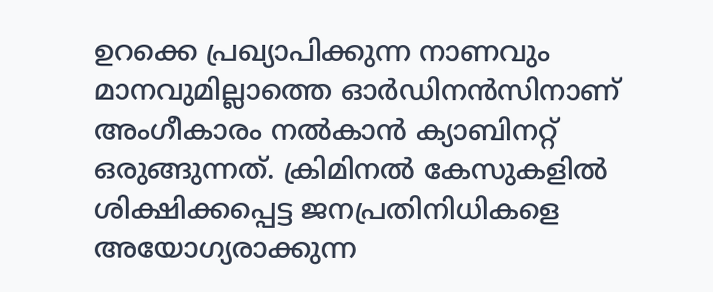ഉറക്കെ പ്രഖ്യാപിക്കുന്ന നാണവും മാനവുമില്ലാത്തെ ഓര്‍ഡിനന്‍സിനാണ് അംഗീകാരം നല്‍കാന്‍ ക്യാബിനറ്റ് ഒരുങ്ങുന്നത്. ക്രിമിനല്‍ കേസുകളില്‍ ശിക്ഷിക്കപ്പെട്ട ജനപ്രതിനിധികളെ അയോഗ്യരാക്കുന്ന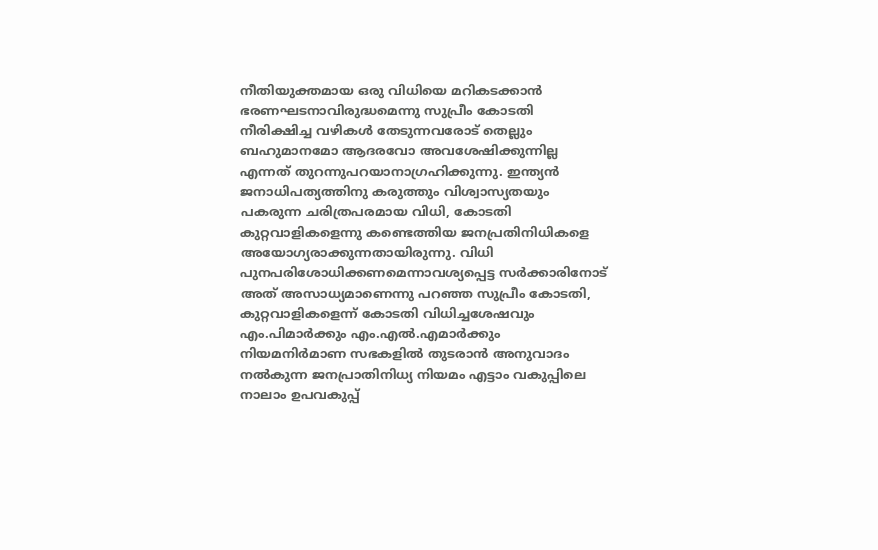നീതിയുക്തമായ ഒരു വിധിയെ മറികടക്കാന്‍ ഭരണഘടനാവിരുദ്ധമെന്നു സുപ്രീം കോടതി നീരിക്ഷിച്ച വഴികള്‍ തേടുന്നവരോട് തെല്ലും ബഹുമാനമോ ആദരവോ അവശേഷിക്കുന്നില്ല എന്നത് തുറന്നുപറയാനാഗ്രഹിക്കുന്നു. ഇന്ത്യന്‍ ജനാധിപത്യത്തിനു കരുത്തും വിശ്വാസ്യതയും പകരുന്ന ചരിത്രപരമായ വിധി, കോടതി കുറ്റവാളികളെന്നു കണ്ടെത്തിയ ജനപ്രതിനിധികളെ അയോഗ്യരാക്കുന്നതായിരുന്നു. വിധി പുനപരിശോധിക്കണമെന്നാവശ്യപ്പെട്ട സര്‍ക്കാരിനോട് അത് അസാധ്യമാണെന്നു പറഞ്ഞ സുപ്രീം കോടതി, കുറ്റവാളികളെന്ന് കോടതി വിധിച്ചശേഷവും എം.പിമാര്‍ക്കും എം.എല്‍.എമാര്‍ക്കും നിയമനിര്‍മാണ സഭകളില്‍ തുടരാന്‍ അനുവാദം നല്‍കുന്ന ജനപ്രാതിനിധ്യ നിയമം എട്ടാം വകുപ്പിലെ നാലാം ഉപവകുപ്പ്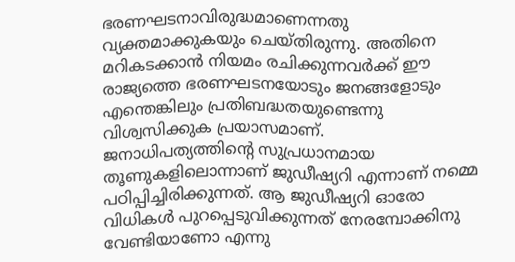ഭരണഘടനാവിരുദ്ധമാണെന്നതു വ്യക്തമാക്കുകയും ചെയ്തിരുന്നു. അതിനെ മറികടക്കാന്‍ നിയമം രചിക്കുന്നവര്‍ക്ക് ഈ രാജ്യത്തെ ഭരണഘടനയോടും ജനങ്ങളോടും എന്തെങ്കിലും പ്രതിബദ്ധതയുണ്ടെന്നു വിശ്വസിക്കുക പ്രയാസമാണ്.
ജനാധിപത്യത്തിന്റെ സുപ്രധാനമായ തൂണുകളിലൊന്നാണ് ജുഡീഷ്യറി എന്നാണ് നമ്മെ പഠിപ്പിച്ചിരിക്കുന്നത്. ആ ജുഡീഷ്യറി ഓരോ വിധികള്‍ പുറപ്പെടുവിക്കുന്നത് നേരമ്പോക്കിനു വേണ്ടിയാണോ എന്നു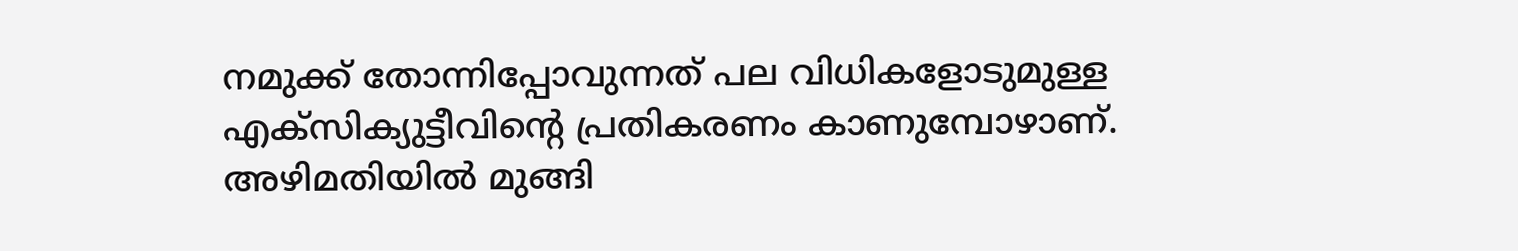നമുക്ക് തോന്നിപ്പോവുന്നത് പല വിധികളോടുമുള്ള എക്‌സിക്യുട്ടീവിന്റെ പ്രതികരണം കാണുമ്പോഴാണ്. അഴിമതിയില്‍ മുങ്ങി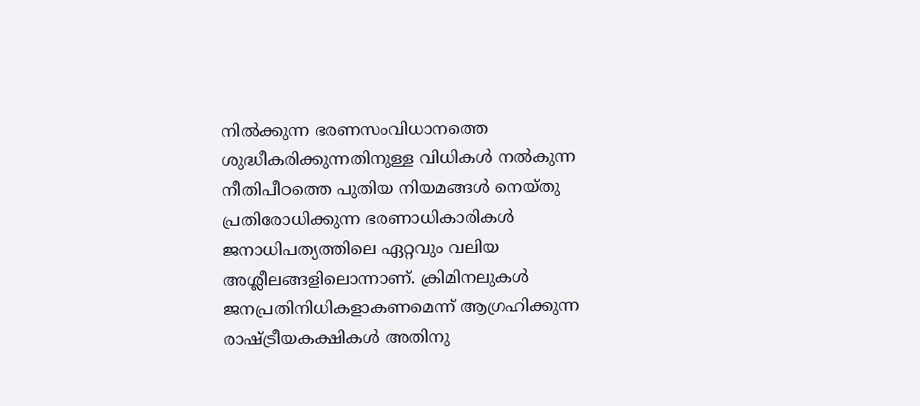നില്‍ക്കുന്ന ഭരണസംവിധാനത്തെ ശുദ്ധീകരിക്കുന്നതിനുള്ള വിധികള്‍ നല്‍കുന്ന നീതിപീഠത്തെ പുതിയ നിയമങ്ങള്‍ നെയ്തു പ്രതിരോധിക്കുന്ന ഭരണാധികാരികള്‍ ജനാധിപത്യത്തിലെ ഏറ്റവും വലിയ അശ്ലീലങ്ങളിലൊന്നാണ്. ക്രിമിനലുകള്‍ ജനപ്രതിനിധികളാകണമെന്ന് ആഗ്രഹിക്കുന്ന രാഷ്ട്രീയകക്ഷികള്‍ അതിനു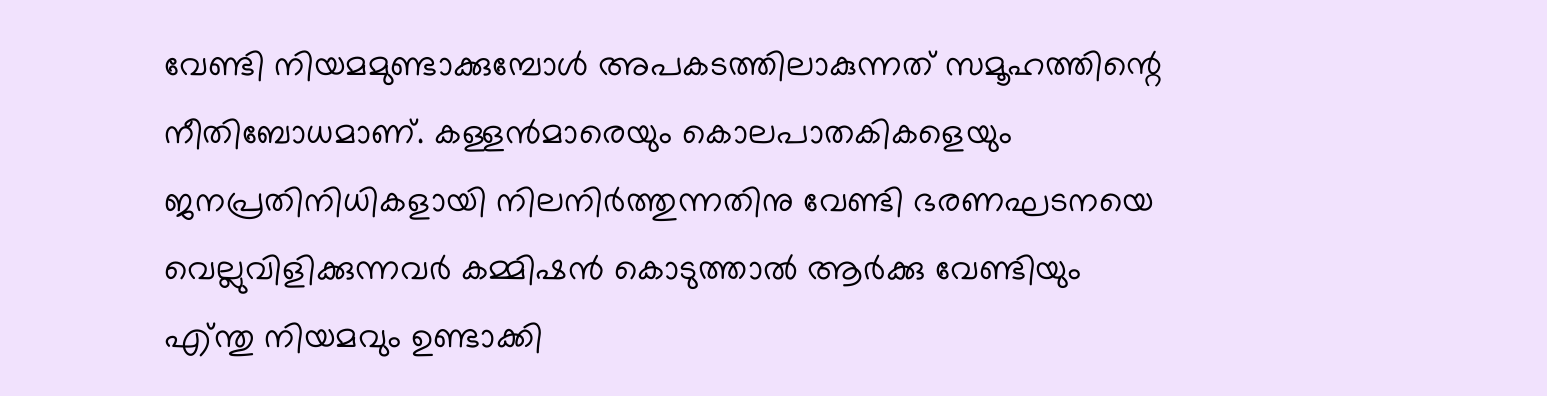വേണ്ടി നിയമമുണ്ടാക്കുമ്പോള്‍ അപകടത്തിലാകുന്നത് സമൂഹത്തിന്റെ നീതിബോധമാണ്. കള്ളന്‍മാരെയും കൊലപാതകികളെയും ജനപ്രതിനിധികളായി നിലനിര്‍ത്തുന്നതിനു വേണ്ടി ഭരണഘടനയെ വെല്ലുവിളിക്കുന്നവര്‍ കമ്മിഷന്‍ കൊടുത്താല്‍ ആര്‍ക്കു വേണ്ടിയും എ്ന്തു നിയമവും ഉണ്ടാക്കി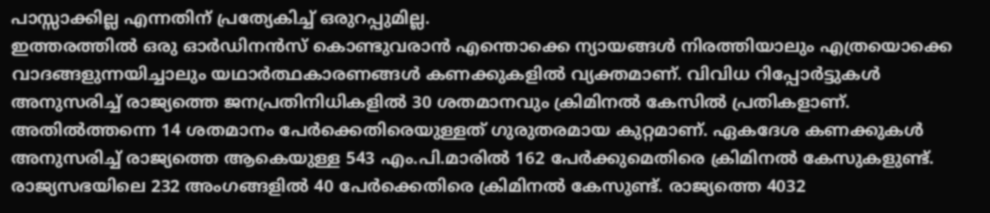പാസ്സാക്കില്ല എന്നതിന് പ്രത്യേകിച്ച് ഒരുറപ്പുമില്ല.
ഇത്തരത്തില്‍ ഒരു ഓര്‍ഡിനന്‍സ് കൊണ്ടുവരാന്‍ എന്തൊക്കെ ന്യായങ്ങള്‍ നിരത്തിയാലും എത്രയൊക്കെ വാദങ്ങളുന്നയിച്ചാലും യഥാര്‍ത്ഥകാരണങ്ങള്‍ കണക്കുകളില്‍ വ്യക്തമാണ്. വിവിധ റിപ്പോര്‍ട്ടുകള്‍ അനുസരിച്ച് രാജ്യത്തെ ജനപ്രതിനിധികളില്‍ 30 ശതമാനവും ക്രിമിനല്‍ കേസില്‍ പ്രതികളാണ്. അതില്‍ത്തന്നെ 14 ശതമാനം പേര്‍ക്കെതിരെയുള്ളത് ഗുരുതരമായ കുറ്റമാണ്. ഏകദേശ കണക്കുകള്‍ അനുസരിച്ച് രാജ്യത്തെ ആകെയുള്ള 543 എം.പി.മാരില്‍ 162 പേര്‍ക്കുമെതിരെ ക്രിമിനല്‍ കേസുകളുണ്ട്. രാജ്യസഭയിലെ 232 അംഗങ്ങളില്‍ 40 പേര്‍ക്കെതിരെ ക്രിമിനല്‍ കേസുണ്ട്. രാജ്യത്തെ 4032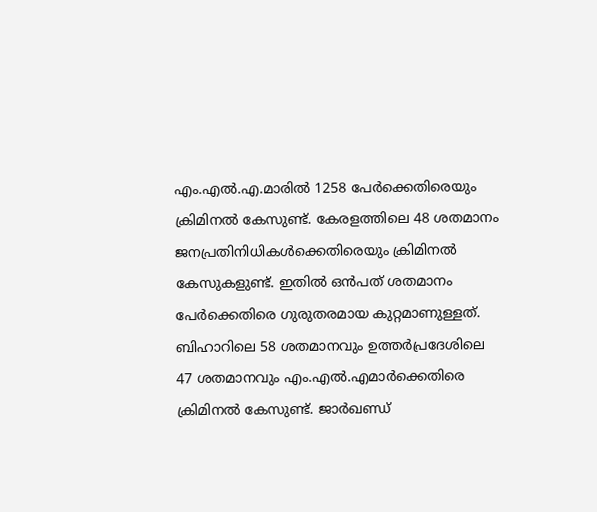എം.എല്‍.എ.മാരില്‍ 1258 പേര്‍ക്കെതിരെയും ക്രിമിനല്‍ കേസുണ്ട്. കേരളത്തിലെ 48 ശതമാനം ജനപ്രതിനിധികള്‍ക്കെതിരെയും ക്രിമിനല്‍ കേസുകളുണ്ട്. ഇതില്‍ ഒന്‍പത് ശതമാനം പേര്‍ക്കെതിരെ ഗുരുതരമായ കുറ്റമാണുള്ളത്. ബിഹാറിലെ 58 ശതമാനവും ഉത്തര്‍പ്രദേശിലെ 47 ശതമാനവും എം.എല്‍.എമാര്‍ക്കെതിരെ ക്രിമിനല്‍ കേസുണ്ട്. ജാര്‍ഖണ്ഡ്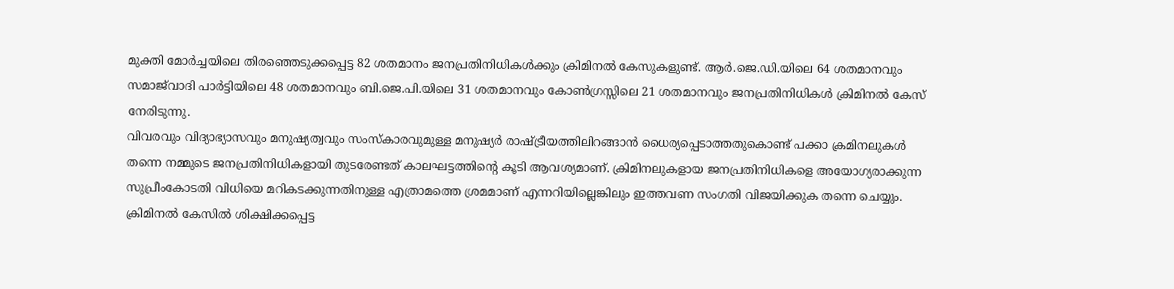മുക്തി മോര്‍ച്ചയിലെ തിരഞ്ഞെടുക്കപ്പെട്ട 82 ശതമാനം ജനപ്രതിനിധികള്‍ക്കും ക്രിമിനല്‍ കേസുകളുണ്ട്. ആര്‍.ജെ.ഡി.യിലെ 64 ശതമാനവും സമാജ്‌വാദി പാര്‍ട്ടിയിലെ 48 ശതമാനവും ബി.ജെ.പി.യിലെ 31 ശതമാനവും കോണ്‍ഗ്രസ്സിലെ 21 ശതമാനവും ജനപ്രതിനിധികള്‍ ക്രിമിനല്‍ കേസ് നേരിടുന്നു.
വിവരവും വിദ്യാഭ്യാസവും മനുഷ്യത്വവും സംസ്‌കാരവുമുള്ള മനുഷ്യര്‍ രാഷ്ട്രീയത്തിലിറങ്ങാന്‍ ധൈര്യപ്പെടാത്തതുകൊണ്ട് പക്കാ ക്രമിനലുകള്‍ തന്നെ നമ്മുടെ ജനപ്രതിനിധികളായി തുടരേണ്ടത് കാലഘട്ടത്തിന്റെ കൂടി ആവശ്യമാണ്. ക്രിമിനലുകളായ ജനപ്രതിനിധികളെ അയോഗ്യരാക്കുന്ന സുപ്രീംകോടതി വിധിയെ മറികടക്കുന്നതിനുള്ള എത്രാമത്തെ ശ്രമമാണ് എന്നറിയില്ലെങ്കിലും ഇത്തവണ സംഗതി വിജയിക്കുക തന്നെ ചെയ്യും. ക്രിമിനല്‍ കേസില്‍ ശിക്ഷിക്കപ്പെട്ട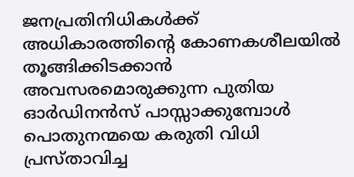ജനപ്രതിനിധികള്‍ക്ക് അധികാരത്തിന്റെ കോണകശീലയില്‍ തൂങ്ങിക്കിടക്കാന്‍ അവസരമൊരുക്കുന്ന പുതിയ ഓര്‍ഡിനന്‍സ് പാസ്സാക്കുമ്പോള്‍ പൊതുനന്മയെ കരുതി വിധി പ്രസ്താവിച്ച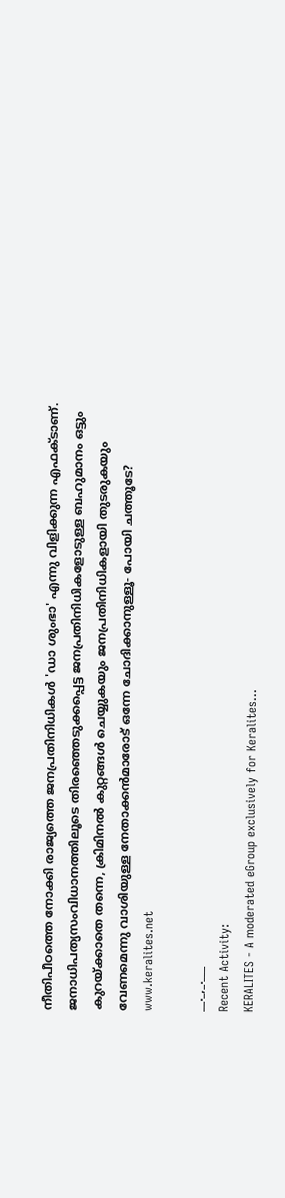നീതിപീഠത്തെ നോക്കി രാജ്യത്തെ ജനപ്രതിനിധികള്‍ 'ഡാ ശുംഭാ' എന്നു വിളിക്കുന്ന എഫക്ടാണ്. ജനാധിപത്യസംവിധാനത്തിലൂടെ തിരഞ്ഞെടുക്കപ്പെട്ട ജനപ്രതിനിധികളോടുള്ള ബഹുമാനം ഒട്ടും കുറയ്ക്കാതെ തന്നെ, ക്രിമിനല്‍ കുറ്റങ്ങള്‍ ചെയ്യുകയും ജനപ്രതിനിധികളായി തുടരുകയും വേണമെന്നു വാശിയുള്ള നേതാക്കന്‍മാരോട് ഒന്നേ ചോദിക്കാനുള്ളൂ- പോയി ചത്തൂടേ?
www.keralites.net

__._,_.___
Recent Activity:
KERALITES - A moderated eGroup exclusively for Keralites...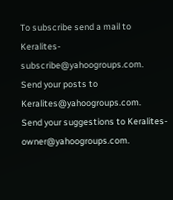To subscribe send a mail to Keralites-subscribe@yahoogroups.com.
Send your posts to Keralites@yahoogroups.com.
Send your suggestions to Keralites-owner@yahoogroups.com.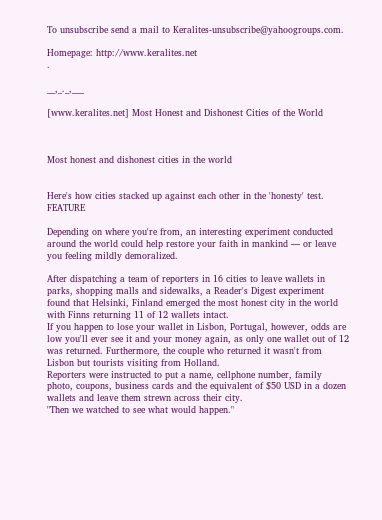To unsubscribe send a mail to Keralites-unsubscribe@yahoogroups.com.

Homepage: http://www.keralites.net
.

__,_._,___

[www.keralites.net] Most Honest and Dishonest Cities of the World



Most honest and dishonest cities in the world


Here's how cities stacked up against each other in the 'honesty' test.
FEATURE

Depending on where you're from, an interesting experiment conducted around the world could help restore your faith in mankind — or leave you feeling mildly demoralized.

After dispatching a team of reporters in 16 cities to leave wallets in parks, shopping malls and sidewalks, a Reader's Digest experiment found that Helsinki, Finland emerged the most honest city in the world with Finns returning 11 of 12 wallets intact.
If you happen to lose your wallet in Lisbon, Portugal, however, odds are low you'll ever see it and your money again, as only one wallet out of 12 was returned. Furthermore, the couple who returned it wasn't from Lisbon but tourists visiting from Holland.
Reporters were instructed to put a name, cellphone number, family photo, coupons, business cards and the equivalent of $50 USD in a dozen wallets and leave them strewn across their city.
"Then we watched to see what would happen."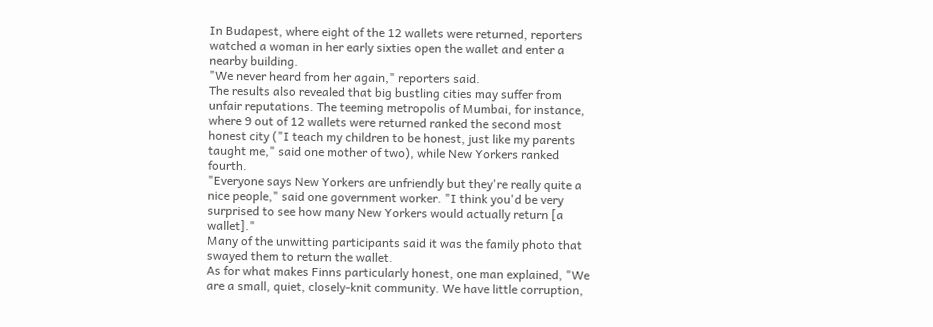In Budapest, where eight of the 12 wallets were returned, reporters watched a woman in her early sixties open the wallet and enter a nearby building.
"We never heard from her again," reporters said.
The results also revealed that big bustling cities may suffer from unfair reputations. The teeming metropolis of Mumbai, for instance, where 9 out of 12 wallets were returned ranked the second most honest city ("I teach my children to be honest, just like my parents taught me," said one mother of two), while New Yorkers ranked fourth.
"Everyone says New Yorkers are unfriendly but they're really quite a nice people," said one government worker. "I think you'd be very surprised to see how many New Yorkers would actually return [a wallet]."
Many of the unwitting participants said it was the family photo that swayed them to return the wallet.
As for what makes Finns particularly honest, one man explained, "We are a small, quiet, closely-knit community. We have little corruption,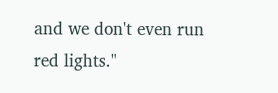and we don't even run red lights."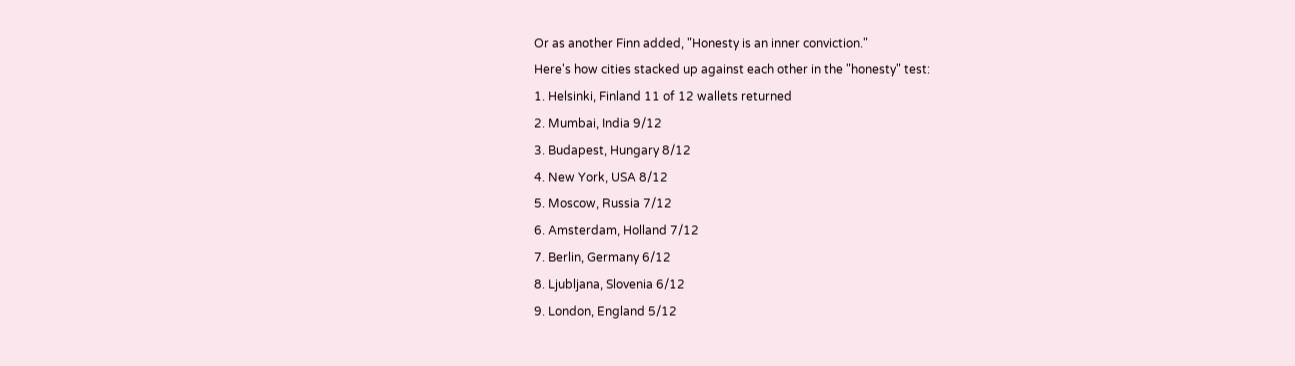Or as another Finn added, "Honesty is an inner conviction."
Here's how cities stacked up against each other in the "honesty" test:
1. Helsinki, Finland 11 of 12 wallets returned
2. Mumbai, India 9/12
3. Budapest, Hungary 8/12
4. New York, USA 8/12
5. Moscow, Russia 7/12
6. Amsterdam, Holland 7/12
7. Berlin, Germany 6/12
8. Ljubljana, Slovenia 6/12
9. London, England 5/12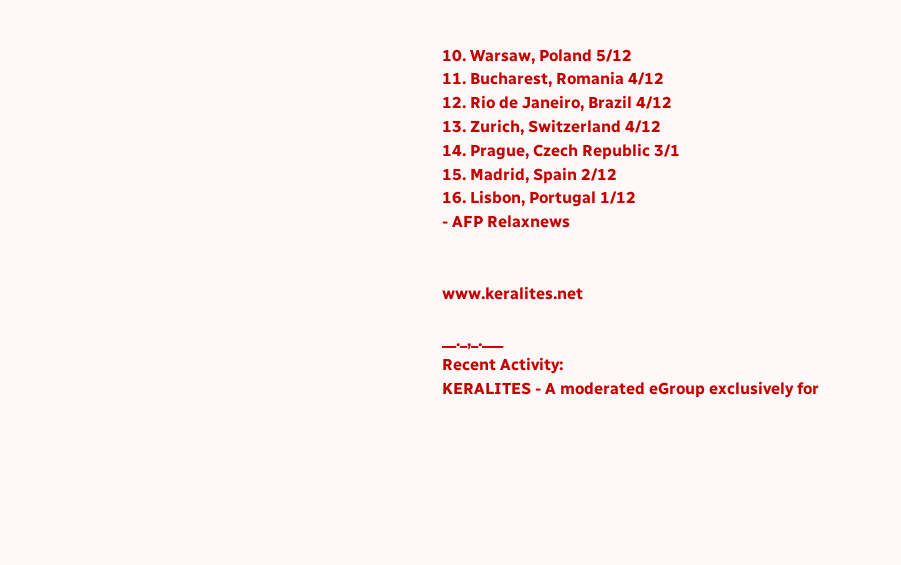10. Warsaw, Poland 5/12
11. Bucharest, Romania 4/12
12. Rio de Janeiro, Brazil 4/12
13. Zurich, Switzerland 4/12
14. Prague, Czech Republic 3/1
15. Madrid, Spain 2/12
16. Lisbon, Portugal 1/12
- AFP Relaxnews


www.keralites.net

__._,_.___
Recent Activity:
KERALITES - A moderated eGroup exclusively for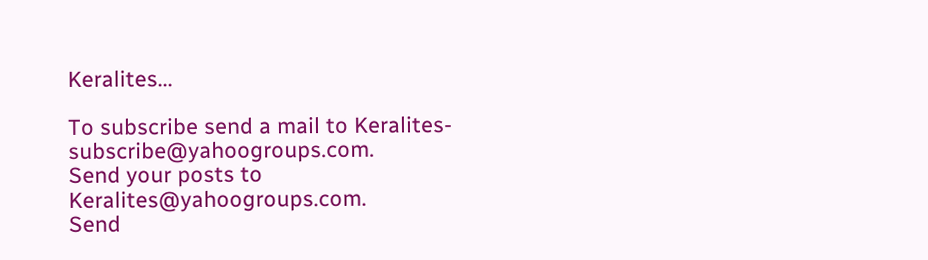Keralites...

To subscribe send a mail to Keralites-subscribe@yahoogroups.com.
Send your posts to Keralites@yahoogroups.com.
Send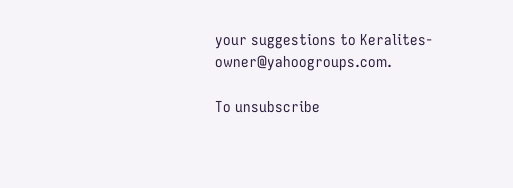your suggestions to Keralites-owner@yahoogroups.com.

To unsubscribe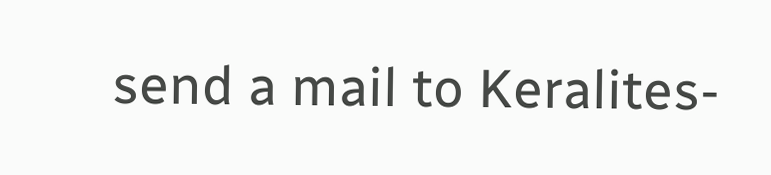send a mail to Keralites-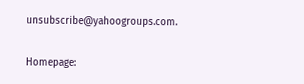unsubscribe@yahoogroups.com.

Homepage: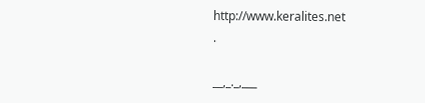http://www.keralites.net
.

__,_._,___